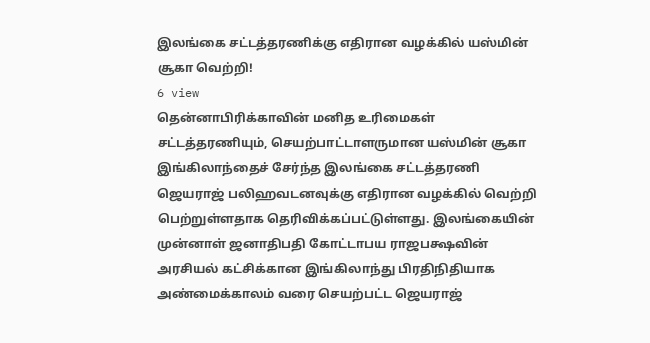இலங்கை சட்டத்தரணிக்கு எதிரான வழக்கில் யஸ்மின் சூகா வெற்றி!
6 view
தென்னாபிரிக்காவின் மனித உரிமைகள் சட்டத்தரணியும், செயற்பாட்டாளருமான யஸ்மின் சூகா இங்கிலாந்தைச் சேர்ந்த இலங்கை சட்டத்தரணி ஜெயராஜ் பலிஹவடனவுக்கு எதிரான வழக்கில் வெற்றி பெற்றுள்ளதாக தெரிவிக்கப்பட்டுள்ளது. இலங்கையின் முன்னாள் ஜனாதிபதி கோட்டாபய ராஜபக்ஷவின் அரசியல் கட்சிக்கான இங்கிலாந்து பிரதிநிதியாக அண்மைக்காலம் வரை செயற்பட்ட ஜெயராஜ்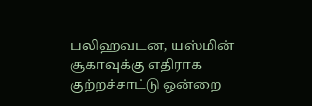பலிஹவடன, யஸ்மின் சூகாவுக்கு எதிராக குற்றச்சாட்டு ஒன்றை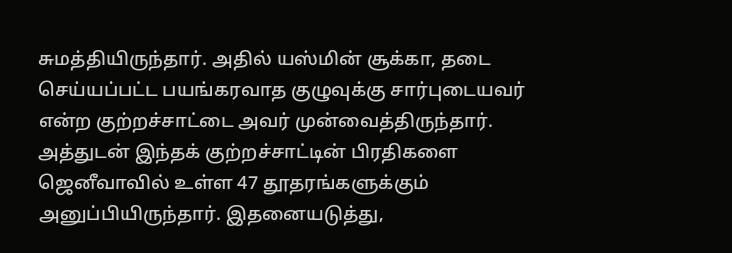சுமத்தியிருந்தார். அதில் யஸ்மின் சூக்கா, தடை செய்யப்பட்ட பயங்கரவாத குழுவுக்கு சார்புடையவர் என்ற குற்றச்சாட்டை அவர் முன்வைத்திருந்தார். அத்துடன் இந்தக் குற்றச்சாட்டின் பிரதிகளை ஜெனீவாவில் உள்ள 47 தூதரங்களுக்கும் அனுப்பியிருந்தார். இதனையடுத்து,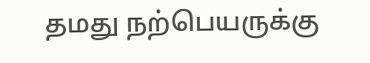தமது நற்பெயருக்கு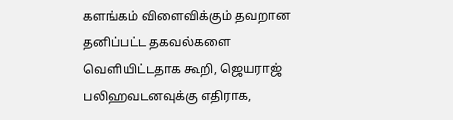களங்கம் விளைவிக்கும் தவறான தனிப்பட்ட தகவல்களை வெளியிட்டதாக கூறி, ஜெயராஜ் பலிஹவடனவுக்கு எதிராக,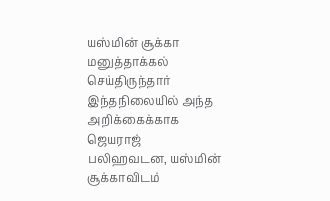யஸ்மின் சூக்கா மனுத்தாக்கல் செய்திருந்தார் இந்தநிலையில் அந்த அறிக்கைக்காக ஜெயராஜ் பலிஹவடன, யஸ்மின் சூக்காவிடம்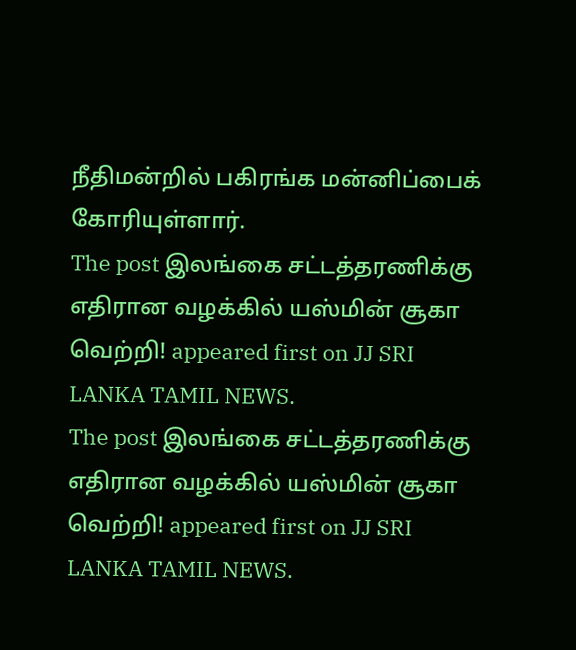நீதிமன்றில் பகிரங்க மன்னிப்பைக் கோரியுள்ளார்.
The post இலங்கை சட்டத்தரணிக்கு எதிரான வழக்கில் யஸ்மின் சூகா வெற்றி! appeared first on JJ SRI LANKA TAMIL NEWS.
The post இலங்கை சட்டத்தரணிக்கு எதிரான வழக்கில் யஸ்மின் சூகா வெற்றி! appeared first on JJ SRI LANKA TAMIL NEWS.